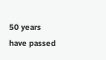50 years have passed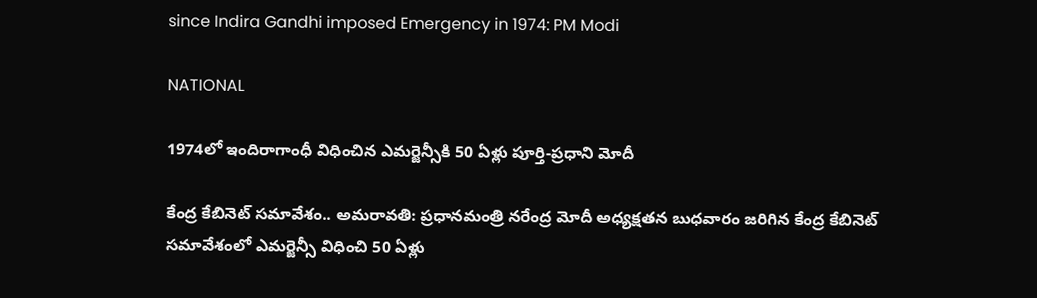since Indira Gandhi imposed Emergency in 1974: PM Modi

NATIONAL

1974లో ఇందిరాగాంధీ విధించిన ఎమర్జెన్సీకి 50 ఏళ్లు పూర్తి-ప్రధాని మోదీ

కేంద్ర కేబినెట్‌ సమావేశం.. అమరావతి: ప్రధానమంత్రి నరేంద్ర మోదీ అధ్యక్షతన బుధవారం జరిగిన కేంద్ర కేబినెట్‌ సమావేశంలో ఎమర్జెన్సీ విధించి 50 ఏళ్లు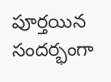పూర్తయిన సందర్భంగా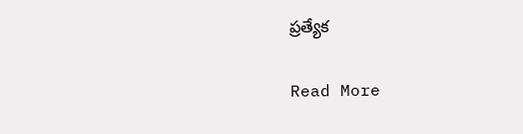ప్రత్యేక

Read More